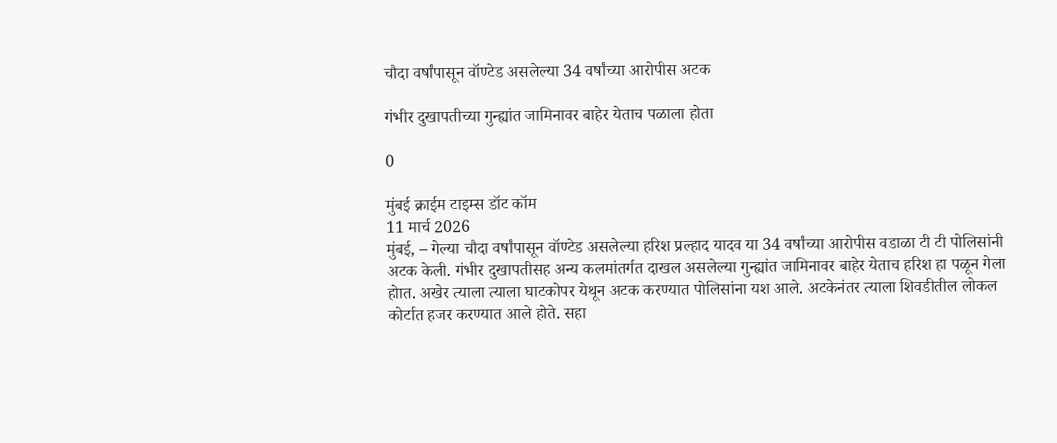चौदा वर्षांपासून वॉण्टेड असलेल्या 34 वर्षांच्या आरोपीस अटक

गंभीर दुखापतीच्या गुन्ह्यांत जामिनावर बाहेर येताच पळाला होता

0

मुंबई क्राईम टाइम्स डॉट कॉम
11 मार्च 2026
मुंबई, – गेल्या चौदा वर्षांपासून वॉण्टेड असलेल्या हरिश प्रल्हाद यादव या 34 वर्षांच्या आरोपीस वडाळा टी टी पोलिसांनी अटक केली. गंभीर दुखापतीसह अन्य कलमांतर्गत दाखल असलेल्या गुन्ह्यांत जामिनावर बाहेर येताच हरिश हा पळून गेला होात. अखेर त्याला त्याला घाटकोपर येथून अटक करण्यात पोलिसांना यश आले. अटकेनंतर त्याला शिवडीतील लोकल कोर्टात हजर करण्यात आले होते. सहा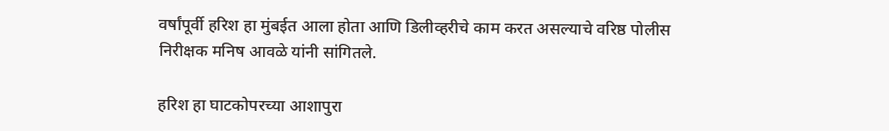वर्षांपूर्वी हरिश हा मुंबईत आला होता आणि डिलीव्हरीचे काम करत असल्याचे वरिष्ठ पोलीस निरीक्षक मनिष आवळे यांनी सांगितले.

हरिश हा घाटकोपरच्या आशापुरा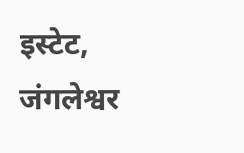इस्टेट, जंगलेश्वर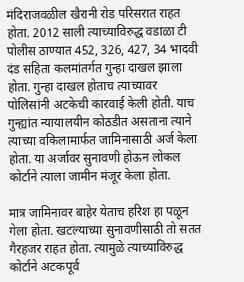मंदिराजवळील खैरानी रोड परिसरात राहत होता. 2012 साली त्याच्याविरुद्ध वडाळा टी पोलीस ठाण्यात 452, 326, 427, 34 भादवी दंड सहिता कलमांतर्गत गुन्हा दाखल झाला होता. गुन्हा दाखल होताच त्याच्यावर पोलिसांनी अटकेची कारवाई केली होती. याच गुन्ह्यांत न्यायालयीन कोठडीत असताना त्याने त्याच्या वकिलामार्फत जामिनासाठी अर्ज केला होता. या अर्जावर सुनावणी होऊन लोकल कोर्टाने त्याला जामीन मंजूर केला होता.

मात्र जामिनावर बाहेर येताच हरिश हा पळून गेला होता. खटल्याच्या सुनावणीसाठी तो सतत गैरहजर राहत होता. त्यामुळे त्याच्याविरुद्ध कोर्टाने अटकपूर्व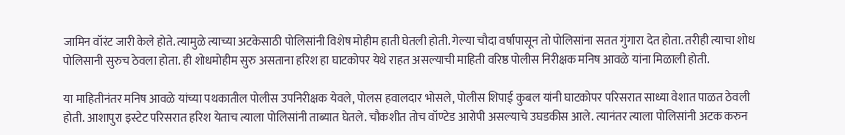जामिन वॉरंट जारी केले होते. त्यामुळे त्याच्या अटकेसाठी पोलिसांनी विशेष मोहीम हाती घेतली होती. गेल्या चौदा वर्षांपासून तो पोलिसांना सतत गुंगारा देत होता. तरीही त्याचा शोध पोलिसानी सुरुच ठेवला होता. ही शोधमोहीम सुरु असताना हरिश हा घाटकोपर येथे राहत असल्याची माहिती वरिष्ठ पोलीस निरीक्षक मनिष आवळे यांना मिळाली होती.

या माहितीनंतर मनिष आवळे यांच्या पथकातील पोलीस उपनिरीक्षक येवले, पोलस हवालदार भोसले, पोलीस शिपाई कुबल यांनी घाटकोपर परिसरात साध्या वेशात पाळत ठेवली होती. आशापुरा इस्टेट परिसरात हरिश येताच त्याला पोलिसांनी ताब्यात घेतले. चौकशीत तोच वॉण्टेड आरोपी असल्याचे उघडकीस आले. त्यानंतर त्याला पोलिसांनी अटक करुन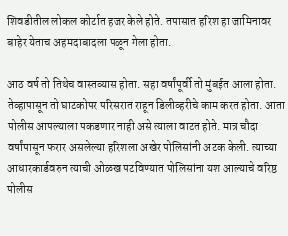शिवडीतील लोकल कोर्टात हजर केले होते. तपासात हरिश हा जामिनावर बाहेर येताच अहमदाबादला पळून गेला होता.

आठ वर्ष तो तिथेच वास्तव्यास होता. सहा वर्षांपूर्वी तो मुंबईत आला होता. तेव्हापासून तो घाटकोपर परिसरात राहून डिलीव्हरीचे काम करत होता. आता पोलीस आपल्याला पकडणार नाही असे त्याला वाटत होते. मात्र चौदा वर्षांपासून फरार असलेल्या हरिशला अखेर पोलिसांनी अटक केली. त्याच्या आधारकार्डवरुन त्याची ओळख पटविण्यात पोलिसांना यश आल्याचे वरिष्ठ पोलीस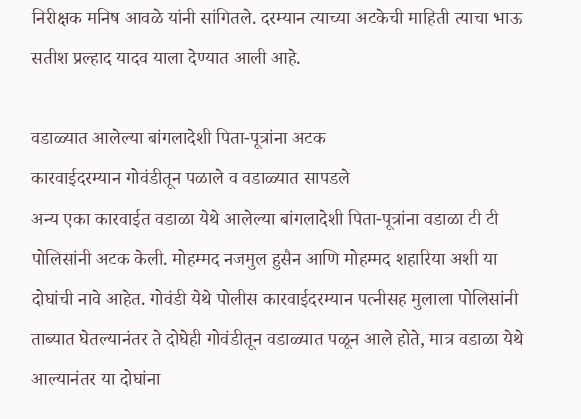निरीक्षक मनिष आवळे यांनी सांगितले. दरम्यान त्याच्या अटकेची माहिती त्याचा भाऊ सतीश प्रल्हाद यादव याला देण्यात आली आहे.

वडाळ्यात आलेल्या बांगलादेशी पिता-पूत्रांना अटक
कारवाईदरम्यान गोवंडीतून पळाले व वडाळ्यात सापडले
अन्य एका कारवाईत वडाळा येथे आलेल्या बांगलादेशी पिता-पूत्रांना वडाळा टी टी पोलिसांनी अटक केली. मोहम्मद नजमुल हुसैन आणि मोहम्मद शहारिया अशी या दोघांची नावे आहेत. गोवंडी येथे पोलीस कारवाईदरम्यान पत्नीसह मुलाला पोलिसांनी ताब्यात घेतल्यानंतर ते दोघेही गोवंडीतून वडाळ्यात पळून आले होते, मात्र वडाळा येथे आल्यानंतर या दोघांना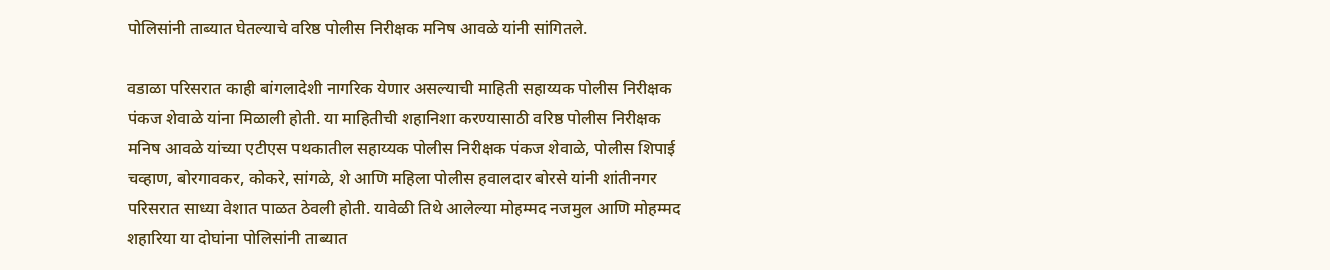पोलिसांनी ताब्यात घेतल्याचे वरिष्ठ पोलीस निरीक्षक मनिष आवळे यांनी सांगितले.

वडाळा परिसरात काही बांगलादेशी नागरिक येणार असल्याची माहिती सहाय्यक पोलीस निरीक्षक पंकज शेवाळे यांना मिळाली होती. या माहितीची शहानिशा करण्यासाठी वरिष्ठ पोलीस निरीक्षक मनिष आवळे यांच्या एटीएस पथकातील सहाय्यक पोलीस निरीक्षक पंकज शेवाळे, पोलीस शिपाई चव्हाण, बोरगावकर, कोकरे, सांगळे, शे आणि महिला पोलीस हवालदार बोरसे यांनी शांतीनगर परिसरात साध्या वेशात पाळत ठेवली होती. यावेळी तिथे आलेल्या मोहम्मद नजमुल आणि मोहम्मद शहारिया या दोघांना पोलिसांनी ताब्यात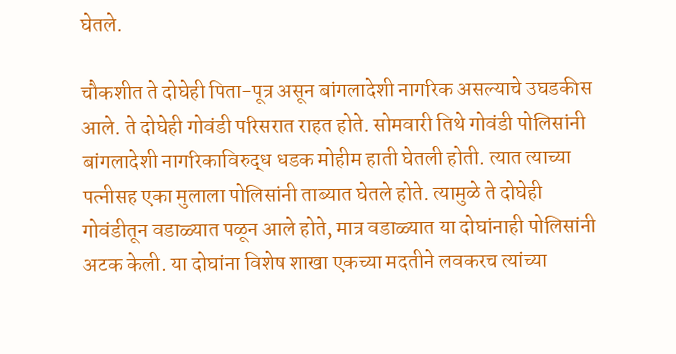घेतले.

चौकशीत ते दोघेही पिता-पूत्र असून बांगलादेशी नागरिक असल्याचे उघडकीस आले. ते दोघेही गोवंडी परिसरात राहत होते. सोमवारी तिथे गोवंडी पोलिसांनी बांगलादेशी नागरिकाविरुद्ध धडक मोहीम हाती घेतली होती. त्यात त्याच्या पत्नीसह एका मुलाला पोलिसांनी ताब्यात घेतले होते. त्यामुळे ते दोघेही गोवंडीतून वडाळ्यात पळून आले होते, मात्र वडाळ्यात या दोघांनाही पोलिसांनी अटक केली. या दोघांना विशेष शाखा एकच्या मदतीने लवकरच त्यांच्या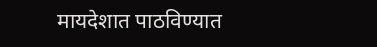मायदेशात पाठविण्यात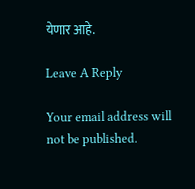येणार आहे.

Leave A Reply

Your email address will not be published.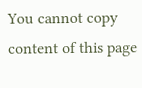You cannot copy content of this page